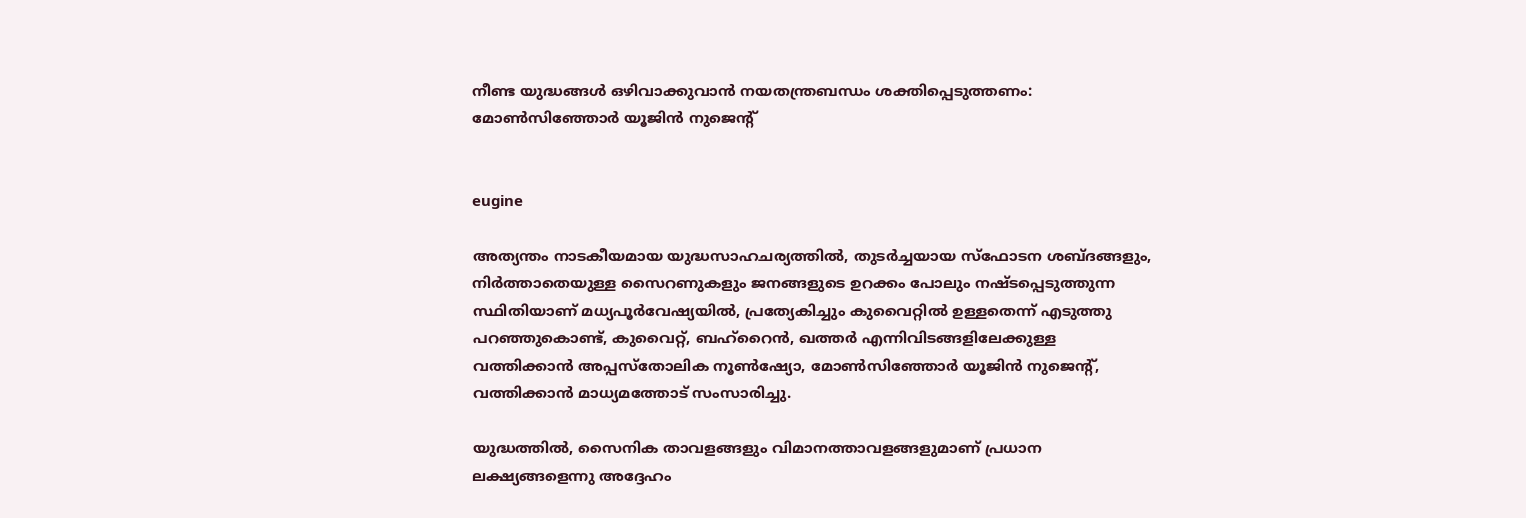നീണ്ട യുദ്ധങ്ങള്‍ ഒഴിവാക്കുവാന്‍ നയതന്ത്രബന്ധം ശക്തിപ്പെടുത്തണം: മോണ്‍സിഞ്ഞോര്‍ യൂജിന്‍ നുജെന്റ്


eugine

അത്യന്തം നാടകീയമായ യുദ്ധസാഹചര്യത്തില്‍, തുടര്‍ച്ചയായ സ്‌ഫോടന ശബ്ദങ്ങളും, നിര്‍ത്താതെയുള്ള സൈറണുകളും ജനങ്ങളുടെ ഉറക്കം പോലും നഷ്ടപ്പെടുത്തുന്ന സ്ഥിതിയാണ് മധ്യപൂര്‍വേഷ്യയില്‍, പ്രത്യേകിച്ചും കുവൈറ്റില്‍ ഉള്ളതെന്ന് എടുത്തു പറഞ്ഞുകൊണ്ട്, കുവൈറ്റ്, ബഹ്റൈന്‍, ഖത്തര്‍ എന്നിവിടങ്ങളിലേക്കുള്ള വത്തിക്കാന്‍ അപ്പസ്‌തോലിക നൂണ്‍ഷ്യോ, മോണ്‍സിഞ്ഞോര്‍ യൂജിന്‍ നുജെന്റ്, വത്തിക്കാന്‍ മാധ്യമത്തോട് സംസാരിച്ചു.

യുദ്ധത്തില്‍, സൈനിക താവളങ്ങളും വിമാനത്താവളങ്ങളുമാണ് പ്രധാന ലക്ഷ്യങ്ങളെന്നു അദ്ദേഹം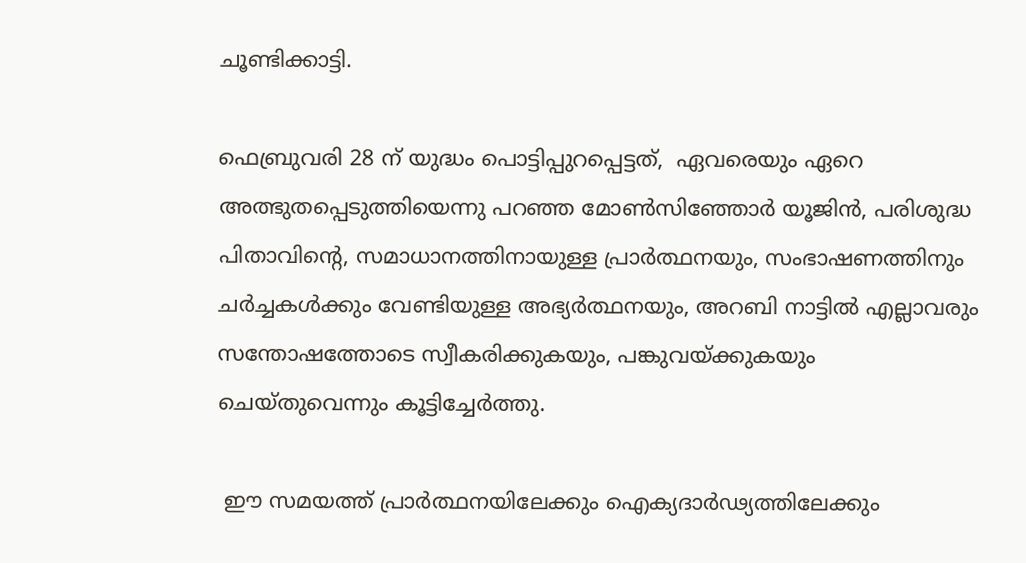ചൂണ്ടിക്കാട്ടി.

ഫെബ്രുവരി 28 ന് യുദ്ധം പൊട്ടിപ്പുറപ്പെട്ടത്,  ഏവരെയും ഏറെ അത്ഭുതപ്പെടുത്തിയെന്നു പറഞ്ഞ മോണ്‍സിഞ്ഞോര്‍ യൂജിന്‍, പരിശുദ്ധ പിതാവിന്റെ, സമാധാനത്തിനായുള്ള പ്രാര്‍ത്ഥനയും, സംഭാഷണത്തിനും ചര്‍ച്ചകള്‍ക്കും വേണ്ടിയുള്ള അഭ്യര്‍ത്ഥനയും, അറബി നാട്ടില്‍ എല്ലാവരും സന്തോഷത്തോടെ സ്വീകരിക്കുകയും, പങ്കുവയ്ക്കുകയും ചെയ്തുവെന്നും കൂട്ടിച്ചേര്‍ത്തു.

 ഈ സമയത്ത് പ്രാര്‍ത്ഥനയിലേക്കും ഐക്യദാര്‍ഢ്യത്തിലേക്കും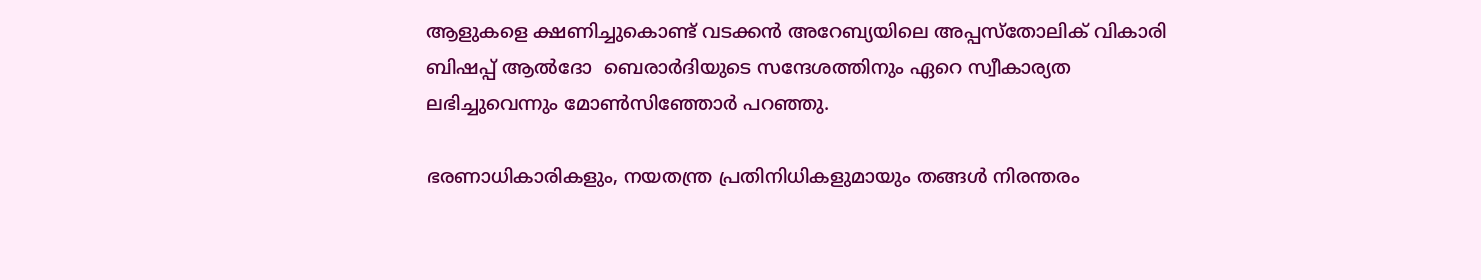ആളുകളെ ക്ഷണിച്ചുകൊണ്ട് വടക്കന്‍ അറേബ്യയിലെ അപ്പസ്‌തോലിക് വികാരി ബിഷപ്പ് ആല്‍ദോ  ബെരാര്‍ദിയുടെ സന്ദേശത്തിനും ഏറെ സ്വീകാര്യത ലഭിച്ചുവെന്നും മോണ്‍സിഞ്ഞോര്‍ പറഞ്ഞു.

ഭരണാധികാരികളും, നയതന്ത്ര പ്രതിനിധികളുമായും തങ്ങള്‍ നിരന്തരം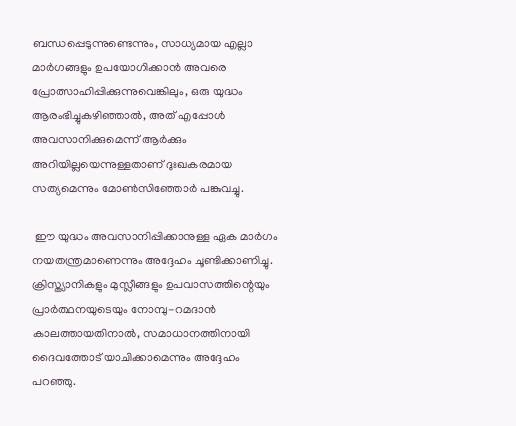ബന്ധപ്പെടുന്നുണ്ടെന്നും, സാധ്യമായ എല്ലാ മാര്‍ഗങ്ങളും ഉപയോഗിക്കാന്‍ അവരെ പ്രോത്സാഹിപ്പിക്കുന്നുവെങ്കിലും, ഒരു യുദ്ധം ആരംഭിച്ചുകഴിഞ്ഞാല്‍, അത് എപ്പോള്‍ അവസാനിക്കുമെന്ന് ആര്‍ക്കും അറിയില്ലയെന്നുള്ളതാണ് ദുഃഖകരമായ സത്യമെന്നും മോണ്‍സിഞ്ഞോര്‍ പങ്കുവച്ചു.

 ഈ യുദ്ധം അവസാനിപ്പിക്കാനുള്ള ഏക മാര്‍ഗം നയതന്ത്രമാണെന്നും അദ്ദേഹം ചൂണ്ടിക്കാണിച്ചു. ക്രിസ്ത്യാനികളും മുസ്ലീങ്ങളും ഉപവാസത്തിന്റെയും പ്രാര്‍ത്ഥനയുടെയും നോമ്പു-റമദാന്‍ കാലത്തായതിനാല്‍, സമാധാനത്തിനായി ദൈവത്തോട് യാചിക്കാമെന്നും അദ്ദേഹം പറഞ്ഞു.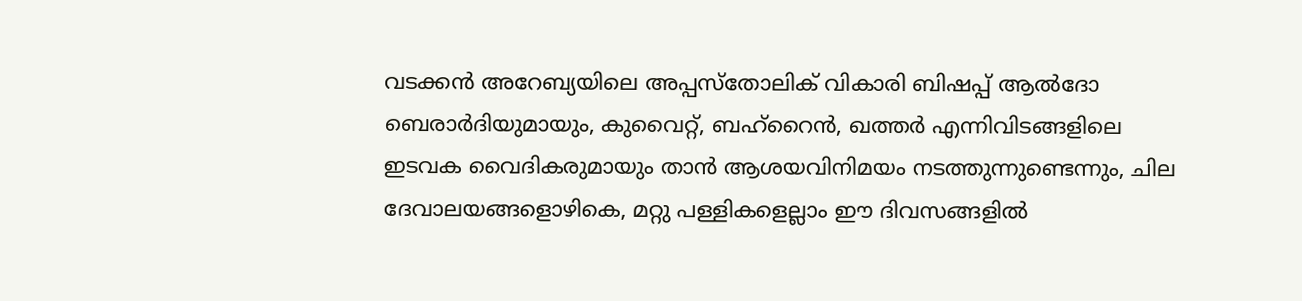വടക്കന്‍ അറേബ്യയിലെ അപ്പസ്‌തോലിക് വികാരി ബിഷപ്പ് ആല്‍ദോ  ബെരാര്‍ദിയുമായും, കുവൈറ്റ്, ബഹ്റൈന്‍, ഖത്തര്‍ എന്നിവിടങ്ങളിലെ ഇടവക വൈദികരുമായും താന്‍ ആശയവിനിമയം നടത്തുന്നുണ്ടെന്നും, ചില ദേവാലയങ്ങളൊഴികെ, മറ്റു പള്ളികളെല്ലാം ഈ ദിവസങ്ങളില്‍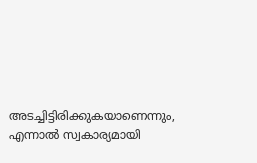അടച്ചിട്ടിരിക്കുകയാണെന്നും, എന്നാല്‍ സ്വകാര്യമായി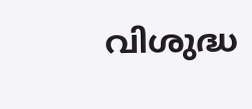വിശുദ്ധ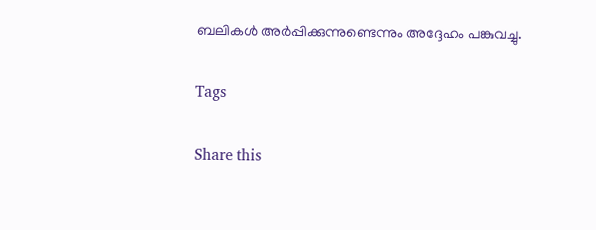ബലികള്‍ അര്‍പ്പിക്കുന്നുണ്ടെന്നും അദ്ദേഹം പങ്കുവച്ചു.

Tags

Share this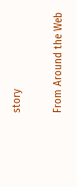story

From Around the Web